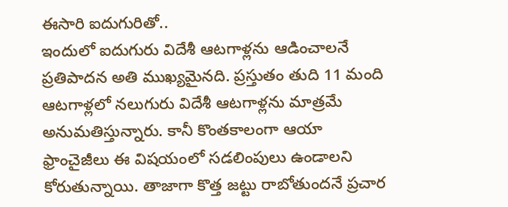ఈసారి ఐదుగురితో..
ఇందులో ఐదుగురు విదేశీ ఆటగాళ్లను ఆడించాలనే ప్రతిపాదన అతి ముఖ్యమైనది. ప్రస్తుతం తుది 11 మంది ఆటగాళ్లలో నలుగురు విదేశీ ఆటగాళ్లను మాత్రమే అనుమతిస్తున్నారు. కానీ కొంతకాలంగా ఆయా ఫ్రాంచైజీలు ఈ విషయంలో సడలింపులు ఉండాలని కోరుతున్నాయి. తాజాగా కొత్త జట్టు రాబోతుందనే ప్రచార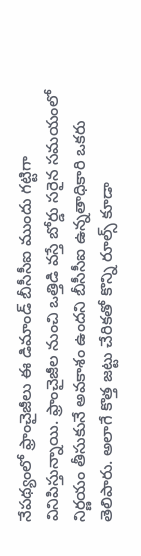నేపథ్యంలో ఫ్రాంచైజీలు ఈ డిమాండ్ బీసీసీఐ ముందు గట్టిగా వినిపిస్తున్నాయి. ఫ్రాంచైజీల నుంచి ఒత్తిడి వస్తే బోర్డు సరైన సమయంలో నిర్ణయం తీసుకునే అవకాశం ఉందని బీసీసీఐ ఉన్నతాధికారి ఒకరు తెలిపారు. అలాగే కొత్త జట్టు చేరికతో కొన్ని రూల్స్ కూడా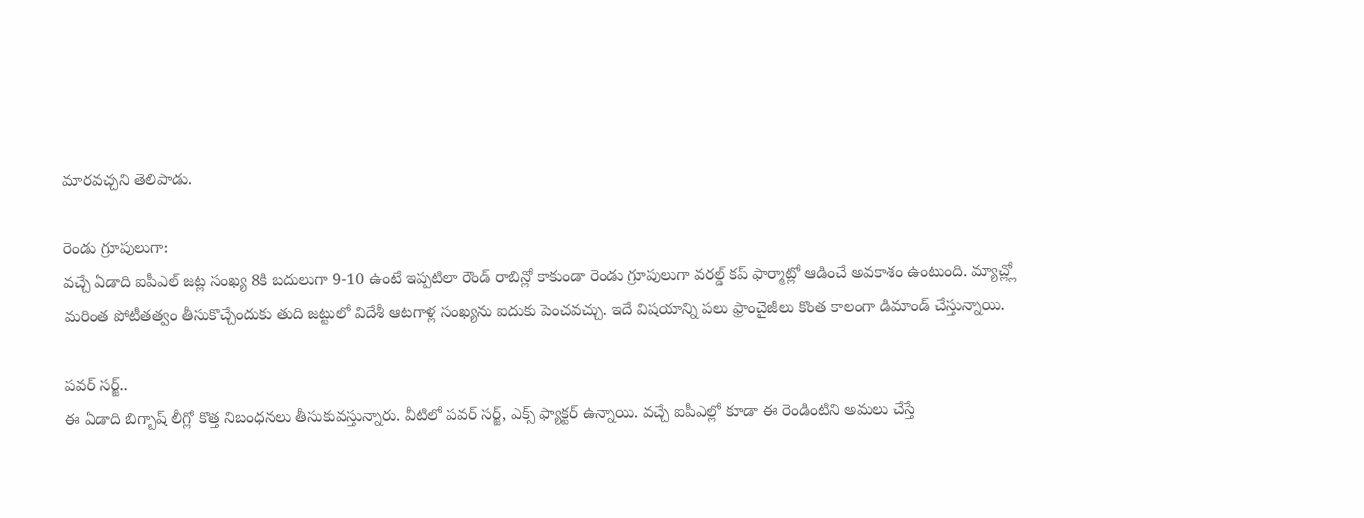మారవచ్చని తెలిపాడు.

రెండు గ్రూపులుగా:
వచ్చే ఏడాది ఐపీఎల్ జట్ల సంఖ్య 8కి బదులుగా 9-10 ఉంటే ఇప్పటిలా రౌండ్ రాబిన్లో కాకుండా రెండు గ్రూపులుగా వరల్డ్ కప్ ఫార్మాట్లో ఆడించే అవకాశం ఉంటుంది. మ్యాచ్ల్లో మరింత పోటీతత్వం తీసుకొచ్చేందుకు తుది జట్టులో విదేశీ ఆటగాళ్ల సంఖ్యను ఐదుకు పెంచవచ్చు. ఇదే విషయాన్ని పలు ఫ్రాంచైజీలు కొంత కాలంగా డిమాండ్ చేస్తున్నాయి.

పవర్ సర్జ్..
ఈ ఏడాది బిగ్బాష్ లీగ్లో కొత్త నిబంధనలు తీసుకువస్తున్నారు. వీటిలో పవర్ సర్జ్, ఎక్స్ ఫ్యాక్టర్ ఉన్నాయి. వచ్చే ఐపీఎల్లో కూడా ఈ రెండింటిని అమలు చేస్తే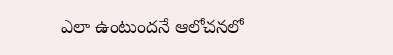ఎలా ఉంటుందనే ఆలోచనలో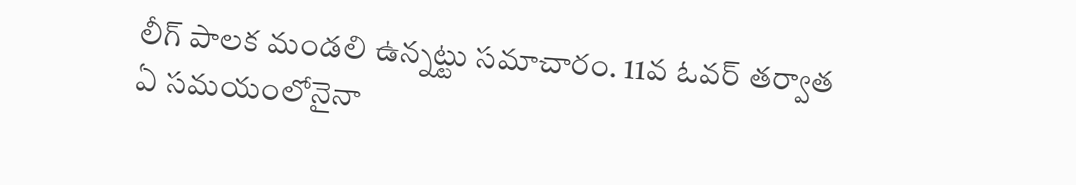లీగ్ పాలక మండలి ఉన్నట్టు సమాచారం. 11వ ఓవర్ తర్వాత ఏ సమయంలోనైనా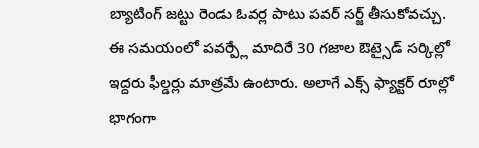బ్యాటింగ్ జట్టు రెండు ఓవర్ల పాటు పవర్ సర్జ్ తీసుకోవచ్చు. ఈ సమయంలో పవర్ప్లే మాదిరే 30 గజాల ఔట్సైడ్ సర్కిల్లో ఇద్దరు ఫీల్డర్లు మాత్రమే ఉంటారు. అలాగే ఎక్స్ ఫ్యాక్టర్ రూల్లో భాగంగా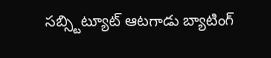సబ్స్టిట్యూట్ ఆటగాడు బ్యాటింగ్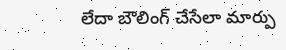లేదా బౌలింగ్ చేసేలా మార్పు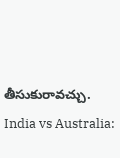తీసుకురావచ్చు.
India vs Australia: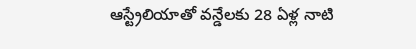ఆస్ట్రేలియాతో వన్డేలకు 28 ఏళ్ల నాటి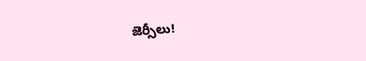జెర్సీలు!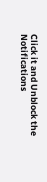Click it and Unblock the Notifications